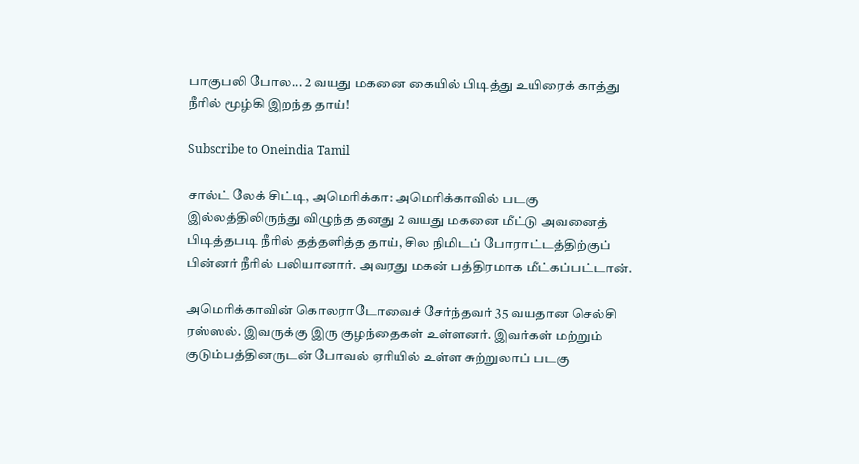பாகுபலி போல... 2 வயது மகனை கையில் பிடித்து உயிரைக் காத்து நீரில் மூழ்கி இறந்த தாய்!

Subscribe to Oneindia Tamil

சால்ட் லேக் சிட்டி, அமெரிக்கா: அமெரிக்காவில் படகு இல்லத்திலிருந்து விழுந்த தனது 2 வயது மகனை மீட்டு அவனைத் பிடித்தபடி நீரில் தத்தளித்த தாய், சில நிமிடப் போராட்டத்திற்குப் பின்னர் நீரில் பலியானார். அவரது மகன் பத்திரமாக மீட்கப்பட்டான்.

அமெரிக்காவின் கொலராடோவைச் சேர்ந்தவர் 35 வயதான செல்சி ரஸ்ஸல். இவருக்கு இரு குழந்தைகள் உள்ளனர். இவர்கள் மற்றும் குடும்பத்தினருடன் போவல் ஏரியில் உள்ள சுற்றுலாப் படகு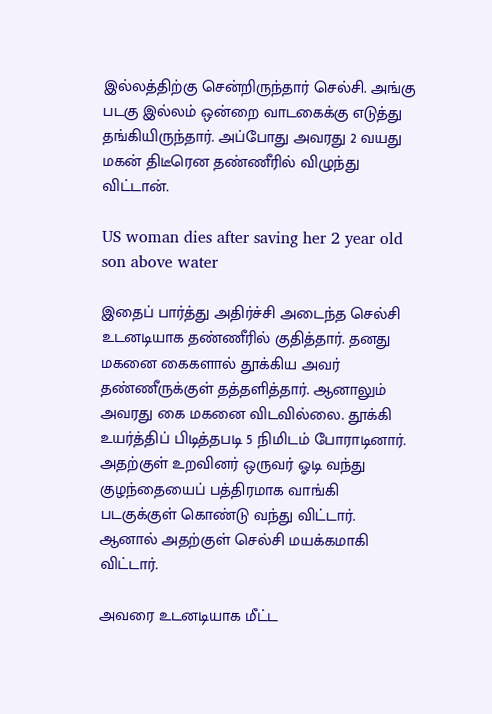இல்லத்திற்கு சென்றிருந்தார் செல்சி. அங்கு படகு இல்லம் ஒன்றை வாடகைக்கு எடுத்து தங்கியிருந்தார். அப்போது அவரது 2 வயது மகன் திடீரென தண்ணீரில் விழுந்து விட்டான்.

US woman dies after saving her 2 year old son above water

இதைப் பார்த்து அதிர்ச்சி அடைந்த செல்சி உடனடியாக தண்ணீரில் குதித்தார். தனது மகனை கைகளால் தூக்கிய அவர் தண்ணீருக்குள் தத்தளித்தார். ஆனாலும் அவரது கை மகனை விடவில்லை. தூக்கி உயர்த்திப் பிடித்தபடி 5 நிமிடம் போராடினார். அதற்குள் உறவினர் ஒருவர் ஓடி வந்து குழந்தையைப் பத்திரமாக வாங்கி படகுக்குள் கொண்டு வந்து விட்டார். ஆனால் அதற்குள் செல்சி மயக்கமாகி விட்டார்.

அவரை உடனடியாக மீட்ட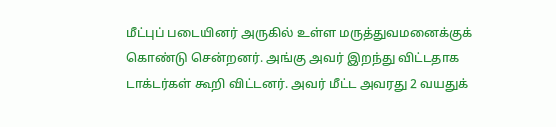மீட்புப் படையினர் அருகில் உள்ள மருத்துவமனைக்குக் கொண்டு சென்றனர். அங்கு அவர் இறந்து விட்டதாக டாக்டர்கள் கூறி விட்டனர். அவர் மீட்ட அவரது 2 வயதுக்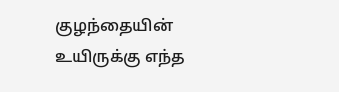குழந்தையின் உயிருக்கு எந்த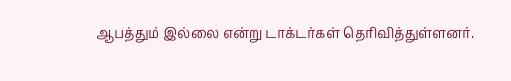ஆபத்தும் இல்லை என்று டாக்டர்கள் தெரிவித்துள்ளனர்.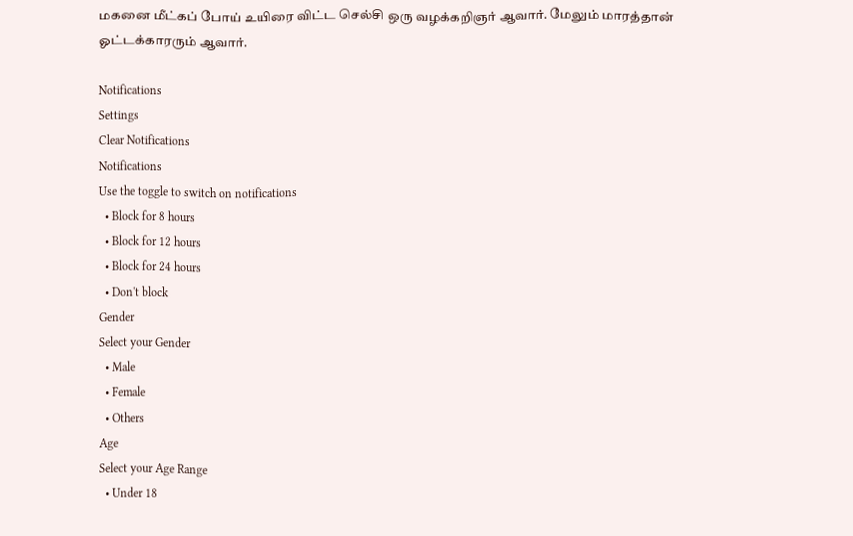மகனை மீட்கப் போய் உயிரை விட்ட செல்சி ஒரு வழக்கறிஞர் ஆவார். மேலும் மாரத்தான் ஓட்டக்காரரும் ஆவார்.

Notifications
Settings
Clear Notifications
Notifications
Use the toggle to switch on notifications
  • Block for 8 hours
  • Block for 12 hours
  • Block for 24 hours
  • Don't block
Gender
Select your Gender
  • Male
  • Female
  • Others
Age
Select your Age Range
  • Under 18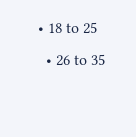• 18 to 25
  • 26 to 35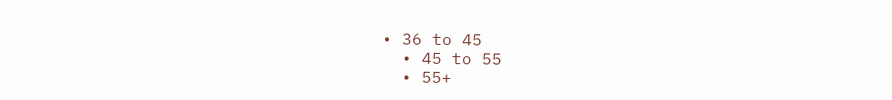• 36 to 45
  • 45 to 55
  • 55+